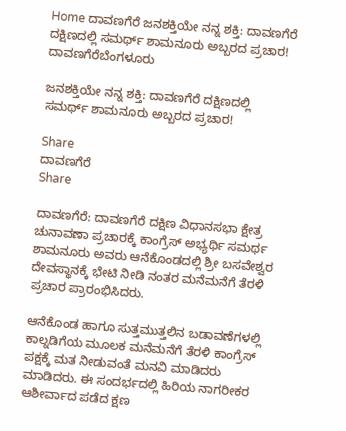Home ದಾವಣಗೆರೆ ಜನಶಕ್ತಿಯೇ ನನ್ನ ಶಕ್ತಿ: ದಾವಣಗೆರೆ ದಕ್ಷಿಣದಲ್ಲಿ ಸಮರ್ಥ್ ಶಾಮನೂರು ಅಬ್ಬರದ ಪ್ರಚಾರ!
ದಾವಣಗೆರೆಬೆಂಗಳೂರು

ಜನಶಕ್ತಿಯೇ ನನ್ನ ಶಕ್ತಿ: ದಾವಣಗೆರೆ ದಕ್ಷಿಣದಲ್ಲಿ ಸಮರ್ಥ್ ಶಾಮನೂರು ಅಬ್ಬರದ ಪ್ರಚಾರ!

Share
ದಾವಣಗೆರೆ
Share

ದಾವಣಗೆರೆ: ದಾವಣಗೆರೆ ದಕ್ಷಿಣ ವಿಧಾನಸಭಾ ಕ್ಷೇತ್ರ ಚುನಾವಣಾ ಪ್ರಚಾರಕ್ಕೆ ಕಾಂಗ್ರೆಸ್ ಅಭ್ಯರ್ಥಿ ಸಮರ್ಥ ಶಾಮನೂರು ಅವರು ಆನೆಕೊಂಡದಲ್ಲಿ ಶ್ರೀ ಬಸವೇಶ್ವರ ದೇವಸ್ಥಾನಕ್ಕೆ ಭೇಟಿ ನೀಡಿ ನಂತರ ಮನೆಮನೆಗೆ ತೆರಳಿ ಪ್ರಚಾರ ಪ್ರಾರಂಭಿಸಿದರು.

ಆನೆಕೊಂಡ ಹಾಗೂ ಸುತ್ತಮುತ್ತಲಿನ ಬಡಾವಣೆಗಳಲ್ಲಿ ಕಾಲ್ನಡಿಗೆಯ ಮೂಲಕ ಮನೆಮನೆಗೆ ತೆರಳಿ ಕಾಂಗ್ರೆಸ್ ಪಕ್ಷಕ್ಕೆ ಮತ ನೀಡುವಂತೆ ಮನವಿ ಮಾಡಿದರು ಮಾಡಿದರು. ಈ ಸಂದರ್ಭದಲ್ಲಿ ಹಿರಿಯ ನಾಗರೀಕರ ಆಶೀರ್ವಾದ ಪಡೆದ ಕ್ಷಣ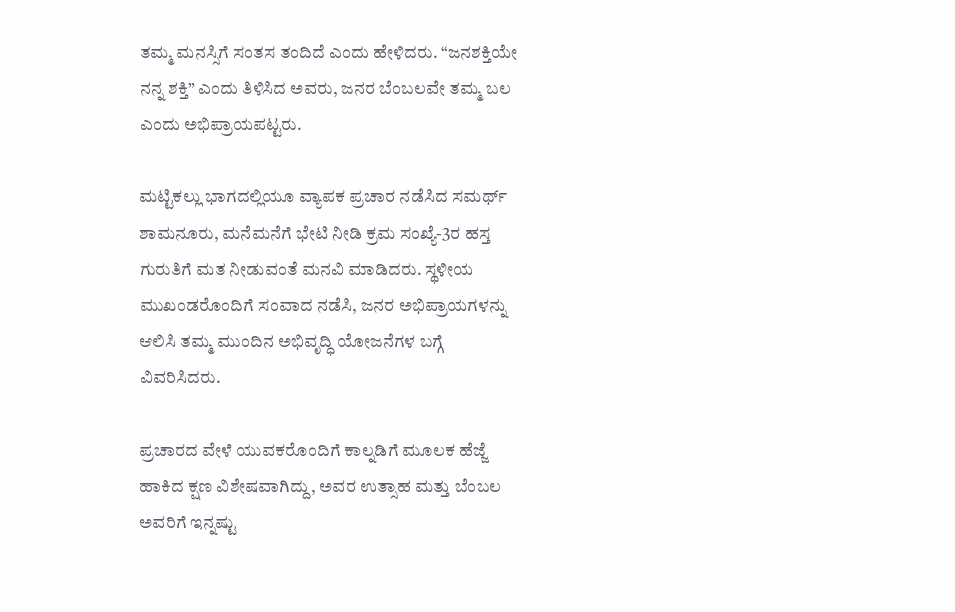ತಮ್ಮ ಮನಸ್ಸಿಗೆ ಸಂತಸ ತಂದಿದೆ ಎಂದು ಹೇಳಿದರು. “ಜನಶಕ್ತಿಯೇ ನನ್ನ ಶಕ್ತಿ” ಎಂದು ತಿಳಿಸಿದ ಅವರು, ಜನರ ಬೆಂಬಲವೇ ತಮ್ಮ ಬಲ ಎಂದು ಅಭಿಪ್ರಾಯಪಟ್ಟರು.

ಮಟ್ಟಿಕಲ್ಲು ಭಾಗದಲ್ಲಿಯೂ ವ್ಯಾಪಕ ಪ್ರಚಾರ ನಡೆಸಿದ ಸಮರ್ಥ್ ಶಾಮನೂರು, ಮನೆಮನೆಗೆ ಭೇಟಿ ನೀಡಿ ಕ್ರಮ ಸಂಖ್ಯೆ-3ರ ಹಸ್ತ ಗುರುತಿಗೆ ಮತ ನೀಡುವಂತೆ ಮನವಿ ಮಾಡಿದರು. ಸ್ಥಳೀಯ ಮುಖಂಡರೊಂದಿಗೆ ಸಂವಾದ ನಡೆಸಿ, ಜನರ ಅಭಿಪ್ರಾಯಗಳನ್ನು ಆಲಿಸಿ ತಮ್ಮ ಮುಂದಿನ ಅಭಿವೃದ್ಧಿ ಯೋಜನೆಗಳ ಬಗ್ಗೆ ವಿವರಿಸಿದರು.

ಪ್ರಚಾರದ ವೇಳೆ ಯುವಕರೊಂದಿಗೆ ಕಾಲ್ನಡಿಗೆ ಮೂಲಕ ಹೆಜ್ಜೆ ಹಾಕಿದ ಕ್ಷಣ ವಿಶೇಷವಾಗಿದ್ದು, ಅವರ ಉತ್ಸಾಹ ಮತ್ತು ಬೆಂಬಲ ಅವರಿಗೆ ಇನ್ನಷ್ಟು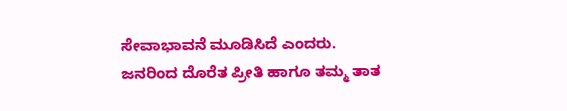ಸೇವಾಭಾವನೆ ಮೂಡಿಸಿದೆ ಎಂದರು. ಜನರಿಂದ ದೊರೆತ ಪ್ರೀತಿ ಹಾಗೂ ತಮ್ಮ ತಾತ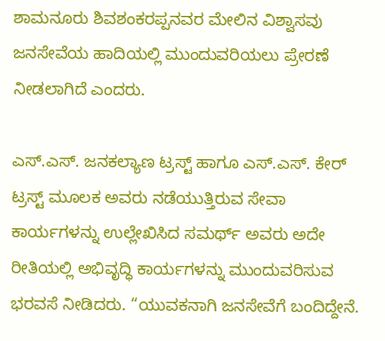ಶಾಮನೂರು ಶಿವಶಂಕರಪ್ಪನವರ ಮೇಲಿನ ವಿಶ್ವಾಸವು ಜನಸೇವೆಯ ಹಾದಿಯಲ್ಲಿ ಮುಂದುವರಿಯಲು ಪ್ರೇರಣೆ ನೀಡಲಾಗಿದೆ ಎಂದರು.

ಎಸ್.ಎಸ್. ಜನಕಲ್ಯಾಣ ಟ್ರಸ್ಟ್ ಹಾಗೂ ಎಸ್.ಎಸ್. ಕೇರ್ ಟ್ರಸ್ಟ್ ಮೂಲಕ ಅವರು ನಡೆಯುತ್ತಿರುವ ಸೇವಾ ಕಾರ್ಯಗಳನ್ನು ಉಲ್ಲೇಖಿಸಿದ ಸಮರ್ಥ್ ಅವರು ಅದೇ ರೀತಿಯಲ್ಲಿ ಅಭಿವೃದ್ಧಿ ಕಾರ್ಯಗಳನ್ನು ಮುಂದುವರಿಸುವ ಭರವಸೆ ನೀಡಿದರು. “ಯುವಕನಾಗಿ ಜನಸೇವೆಗೆ ಬಂದಿದ್ದೇನೆ.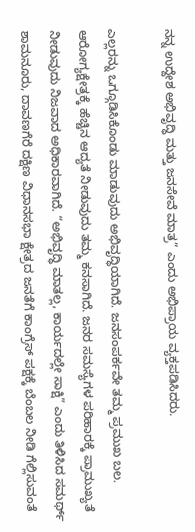ನನ್ನ ಉದ್ದೇಶ ಅಭಿವೃದ್ಧಿ ಮತ್ತು ಜನಸೇವೆ ಮಾತ್ರ” ಎಂದು ಅಭಿಪ್ರಾಯ ವ್ಯಕ್ತಪಡಿಸಿದರು.

ಎಲ್ಲರನ್ನು ಒಗ್ಗೂಡಿಸಿಕೊಂಡು ಮಾಡುವುದು ಅಭಿವೃದ್ಧಿಯಾಗಿದೆ. ಜನಸಂಪರ್ಕವೇ ತಮ್ಮ ಪ್ರಮುಖ ಬಲ. ಆರೋಗ್ಯಕ್ಷೇತ್ರಕ್ಕೆ ಹೆಚ್ಚಿನ ಆದ್ಯತೆ ನೀಡುವುದು ತಮ್ಮ ಕನಸಾಗಿದೆ. ಜನರ ಸಮಸ್ಯೆಗಳ ಪರಿಹಾರಕ್ಕೆ ಪ್ರಾಮುಖ್ಯತೆ ನೀಡುವುದು ನಿಜವಾದ ಅಧಿಕಾರವಾಗಿದೆ. “ಅಭಿವೃದ್ಧಿ ಮಾತಲ್ಲ, ಕಾರ್ಯದಲ್ಲೇ ಸಾಕ್ಷಿ” ಎಂದು ತಿಳಿಸಿದ ಸಮರ್ಥ್ ಶಾಮನೂರು, ದಾವಣಗೆರೆ ದಕ್ಷಿಣ ವಿಧಾನಸಭಾ ಕ್ಷೇತ್ರದ ಜನತೆಗೆ ಕಾಂಗ್ರೆಸ್ ಪಕ್ಷಕ್ಕೆ ಬೆಂಬಲ ನೀಡಿ ಗೆಲ್ಲಿಸುವಂತೆ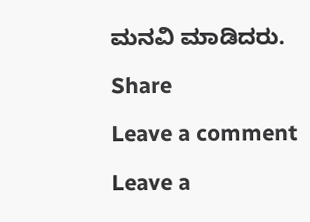ಮನವಿ ಮಾಡಿದರು.

Share

Leave a comment

Leave a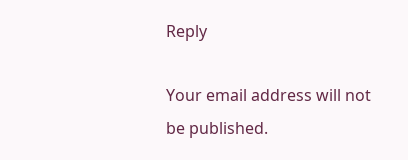Reply

Your email address will not be published.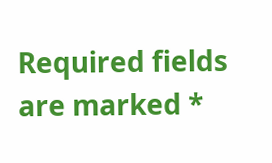Required fields are marked *